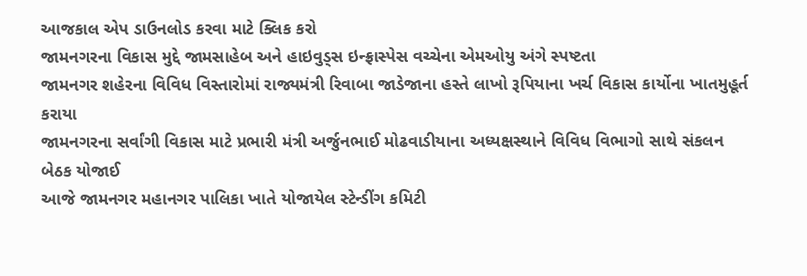આજકાલ એપ ડાઉનલોડ કરવા માટે ક્લિક કરો
જામનગરના વિકાસ મુદ્દે જામસાહેબ અને હાઇવુડ્સ ઇન્ફ્રાસ્પેસ વચ્ચેના એમઓયુ અંગે સ્પષ્ટતા
જામનગર શહેરના વિવિધ વિસ્તારોમાં રાજ્યમંત્રી રિવાબા જાડેજાના હસ્તે લાખો રૂપિયાના ખર્ચ વિકાસ કાર્યોના ખાતમુહૂર્ત કરાયા
જામનગરના સર્વાંગી વિકાસ માટે પ્રભારી મંત્રી અર્જુનભાઈ મોઢવાડીયાના અધ્યક્ષસ્થાને વિવિધ વિભાગો સાથે સંકલન બેઠક યોજાઈ
આજે જામનગર મહાનગર પાલિકા ખાતે યોજાયેલ સ્ટેન્ડીંગ કમિટી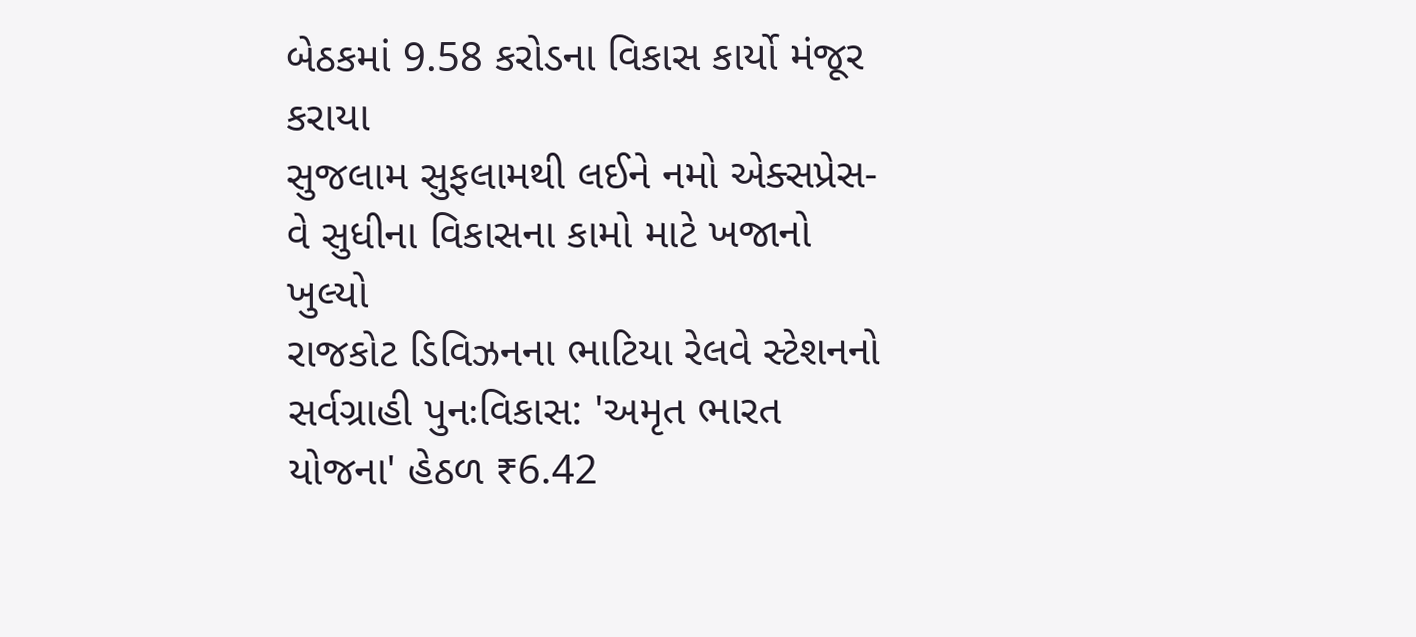બેઠકમાં 9.58 કરોડના વિકાસ કાર્યો મંજૂર કરાયા
સુજલામ સુફલામથી લઈને નમો એક્સપ્રેસ-વે સુધીના વિકાસના કામો માટે ખજાનો ખુલ્યો
રાજકોટ ડિવિઝનના ભાટિયા રેલવે સ્ટેશનનો સર્વગ્રાહી પુનઃવિકાસ: 'અમૃત ભારત યોજના' હેઠળ ₹6.42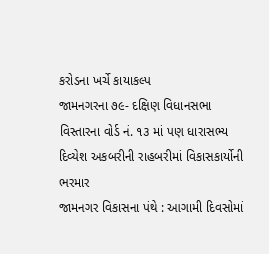કરોડના ખર્ચે કાયાકલ્પ
જામનગરના ૭૯- દક્ષિણ વિધાનસભા વિસ્તારના વોર્ડ નં. ૧૩ માં પણ ધારાસભ્ય દિવ્યેશ અકબરીની રાહબરીમાં વિકાસકાર્યોની ભરમાર
જામનગર વિકાસના પંથે : આગામી દિવસોમાં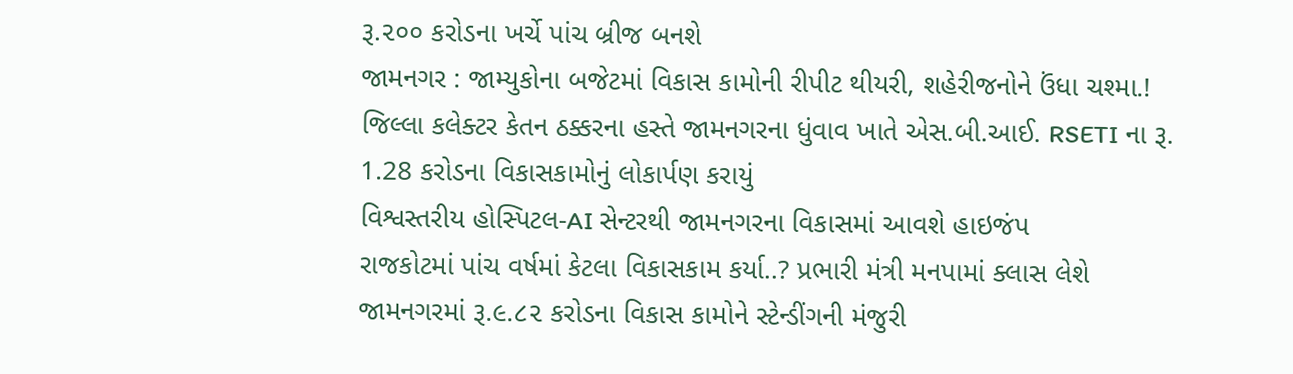રૂ.૨૦૦ કરોડના ખર્ચે પાંચ બ્રીજ બનશે
જામનગર : જામ્યુકોના બજેટમાં વિકાસ કામોની રીપીટ થીયરી, શહેરીજનોને ઉંધા ચશ્મા.!
જિલ્લા કલેક્ટર કેતન ઠક્કરના હસ્તે જામનગરના ધુંવાવ ખાતે એસ.બી.આઈ. RSETI ના રૂ. 1.28 કરોડના વિકાસકામોનું લોકાર્પણ કરાયું
વિશ્વસ્તરીય હોસ્પિટલ-AI સેન્ટરથી જામનગરના વિકાસમાં આવશે હાઇજંપ
રાજકોટમાં પાંચ વર્ષમાં કેટલા વિકાસકામ કર્યા..? પ્રભારી મંત્રી મનપામાં ક્લાસ લેશે
જામનગરમાં રૂ.૯.૮૨ કરોડના વિકાસ કામોને સ્ટેન્ડીંગની મંજુરી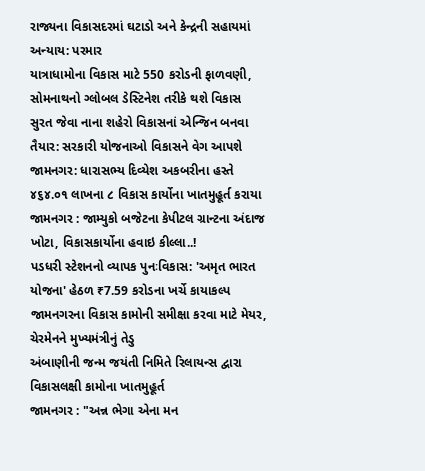રાજ્યના વિકાસદરમાં ઘટાડો અને કેન્દ્રની સહાયમાં અન્યાય: પરમાર
યાત્રાધામોના વિકાસ માટે 550 કરોડની ફાળવણી, સોમનાથનો ગ્લોબલ ડેસ્ટિનેશ તરીકે થશે વિકાસ
સુરત જેવા નાના શહેરો વિકાસનાં એન્જિન બનવા તૈયાર: સરકારી યોજનાઓ વિકાસને વેગ આપશે
જામનગર: ધારાસભ્ય દિવ્યેશ અકબરીના હસ્તે ૪૬૪.૦૧ લાખના ૮ વિકાસ કાર્યોના ખાતમુહૂર્ત કરાયા
જામનગર : જામ્યુકો બજેટના કેપીટલ ગ્રાન્ટના અંદાજ ખોટા, વિકાસકાર્યોના હવાઇ કીલ્લા..!
પડધરી સ્ટેશનનો વ્યાપક પુનઃવિકાસ: 'અમૃત ભારત યોજના' હેઠળ ₹7.59 કરોડના ખર્ચે કાયાકલ્પ
જામનગરના વિકાસ કામોની સમીક્ષા કરવા માટે મેયર, ચેરમેનને મુખ્યમંત્રીનું તેડુ
અંબાણીની જન્મ જયંતી નિમિતે રિલાયન્સ દ્વારા વિકાસલક્ષી કામોના ખાતમુહૂર્ત
જામનગર : "અન્ન ભેગા એના મન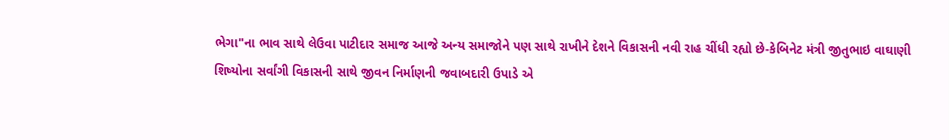ભેગા"ના ભાવ સાથે લેઉવા પાટીદાર સમાજ આજે અન્ય સમાજોને પણ સાથે રાખીને દેશને વિકાસની નવી રાહ ચીંધી રહ્યો છે-કેબિનેટ મંત્રી જીતુભાઇ વાઘાણી
શિષ્યોના સર્વાંગી વિકાસની સાથે જીવન નિર્માણની જવાબદારી ઉપાડે એ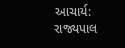આચાર્ય: રાજ્યપાલ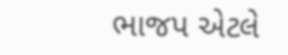ભાજપ એટલે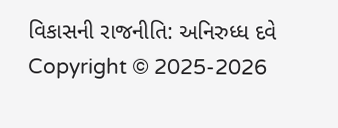વિકાસની રાજનીતિ: અનિરુધ્ધ દવે
Copyright © 2025-2026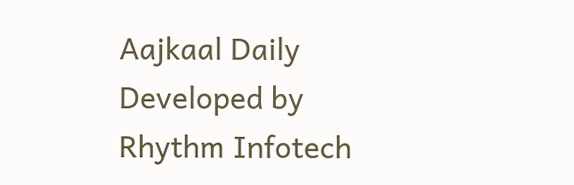Aajkaal Daily
Developed by Rhythm Infotech